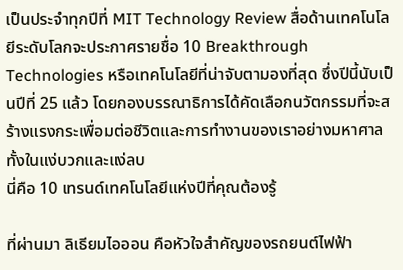เป็นประจำทุกปีที่ MIT Technology Review สื่อด้านเทคโนโลยีระดับโลกจะประกาศรายชื่อ 10 Breakthrough Technologies หรือเทคโนโลยีที่น่าจับตามองที่สุด ซึ่งปีนี้นับเป็นปีที่ 25 แล้ว โดยกองบรรณาธิการได้คัดเลือกนวัตกรรมที่จะสร้างแรงกระเพื่อมต่อชีวิตและการทำงานของเราอย่างมหาศาล ทั้งในแง่บวกและแง่ลบ
นี่คือ 10 เทรนด์เทคโนโลยีแห่งปีที่คุณต้องรู้

ที่ผ่านมา ลิเธียมไอออน คือหัวใจสำคัญของรถยนต์ไฟฟ้า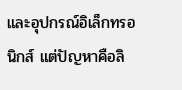และอุปกรณ์อิเล็กทรอนิกส์ แต่ปัญหาคือลิ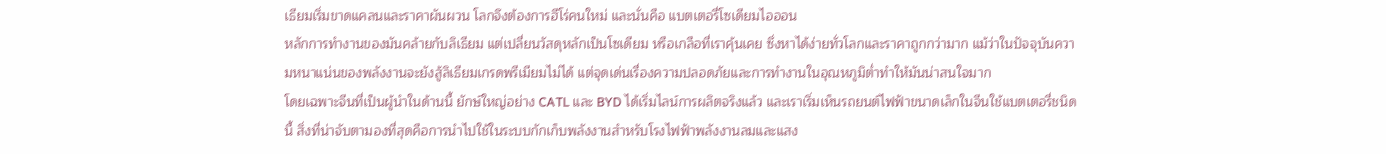เธียมเริ่มขาดแคลนและราคาผันผวน โลกจึงต้องการฮีโร่คนใหม่ และนั่นคือ แบตเตอรี่โซเดียมไอออน
หลักการทำงานของมันคล้ายกับลิเธียม แต่เปลี่ยนวัสดุหลักเป็นโซเดียม หรือเกลือที่เราคุ้นเคย ซึ่งหาได้ง่ายทั่วโลกและราคาถูกกว่ามาก แม้ว่าในปัจจุบันความหนาแน่นของพลังงานจะยังสู้ลิเธียมเกรดพรีเมียมไม่ได้ แต่จุดเด่นเรื่องความปลอดภัยและการทำงานในอุณหภูมิต่ำทำให้มันน่าสนใจมาก
โดยเฉพาะจีนที่เป็นผู้นำในด้านนี้ ยักษ์ใหญ่อย่าง CATL และ BYD ได้เริ่มไลน์การผลิตจริงแล้ว และเราเริ่มเห็นรถยนต์ไฟฟ้าขนาดเล็กในจีนใช้แบตเตอรี่ชนิดนี้ สิ่งที่น่าจับตามองที่สุดคือการนำไปใช้ในระบบกักเก็บพลังงานสำหรับโรงไฟฟ้าพลังงานลมและแสง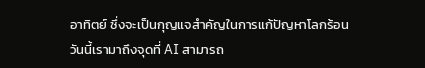อาทิตย์ ซึ่งจะเป็นกุญแจสำคัญในการแก้ปัญหาโลกร้อน
วันนี้เรามาถึงจุดที่ AI สามารถ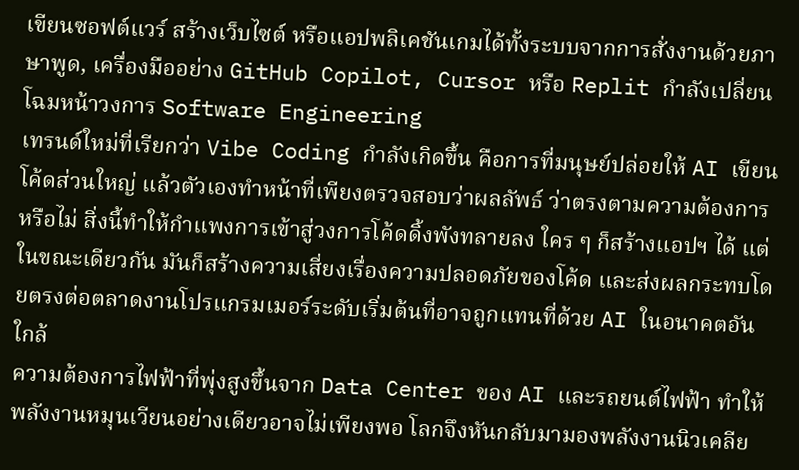เขียนซอฟต์แวร์ สร้างเว็บไซต์ หรือแอปพลิเคชันเกมได้ทั้งระบบจากการสั่งงานด้วยภาษาพูด, เครื่องมืออย่าง GitHub Copilot, Cursor หรือ Replit กำลังเปลี่ยนโฉมหน้าวงการ Software Engineering
เทรนด์ใหม่ที่เรียกว่า Vibe Coding กำลังเกิดขึ้น คือการที่มนุษย์ปล่อยให้ AI เขียนโค้ดส่วนใหญ่ แล้วตัวเองทำหน้าที่เพียงตรวจสอบว่าผลลัพธ์ ว่าตรงตามความต้องการหรือไม่ สิ่งนี้ทำให้กำแพงการเข้าสู่วงการโค้ดดิ้งพังทลายลง ใคร ๆ ก็สร้างแอปฯ ได้ แต่ในขณะเดียวกัน มันก็สร้างความเสี่ยงเรื่องความปลอดภัยของโค้ด และส่งผลกระทบโดยตรงต่อตลาดงานโปรแกรมเมอร์ระดับเริ่มต้นที่อาจถูกแทนที่ด้วย AI ในอนาคตอันใกล้
ความต้องการไฟฟ้าที่พุ่งสูงขึ้นจาก Data Center ของ AI และรถยนต์ไฟฟ้า ทำให้พลังงานหมุนเวียนอย่างเดียวอาจไม่เพียงพอ โลกจึงหันกลับมามองพลังงานนิวเคลีย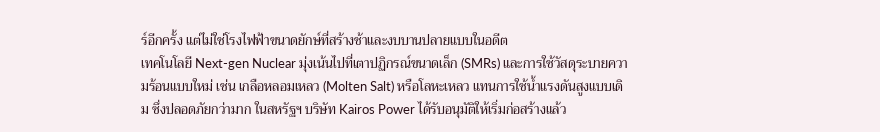ร์อีกครั้ง แต่ไม่ใช่โรงไฟฟ้าขนาดยักษ์ที่สร้างช้าและงบบานปลายแบบในอดีต
เทคโนโลยี Next-gen Nuclear มุ่งเน้นไปที่เตาปฏิกรณ์ขนาดเล็ก (SMRs) และการใช้วัสดุระบายความร้อนแบบใหม่ เช่น เกลือหลอมเหลว (Molten Salt) หรือโลหะเหลว แทนการใช้น้ำแรงดันสูงแบบเดิม ซึ่งปลอดภัยกว่ามาก ในสหรัฐฯ บริษัท Kairos Power ได้รับอนุมัติให้เริ่มก่อสร้างแล้ว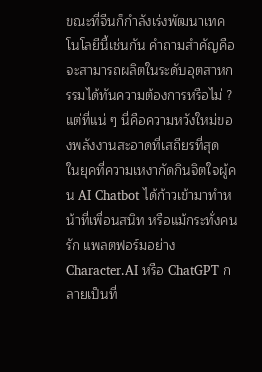ขณะที่จีนก็กำลังเร่งพัฒนาเทคโนโลยีนี้เช่นกัน คำถามสำคัญคือ จะสามารถผลิตในระดับอุตสาหกรรมได้ทันความต้องการหรือไม่ ? แต่ที่แน่ ๆ นี่คือความหวังใหม่ของพลังงานสะอาดที่เสถียรที่สุด
ในยุคที่ความเหงากัดกินจิตใจผู้คน AI Chatbot ได้ก้าวเข้ามาทำหน้าที่เพื่อนสนิท หรือแม้กระทั่งคนรัก แพลตฟอร์มอย่าง Character.AI หรือ ChatGPT กลายเป็นที่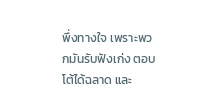พึ่งทางใจ เพราะพวกมันรับฟังเก่ง ตอบโต้ได้ฉลาด และ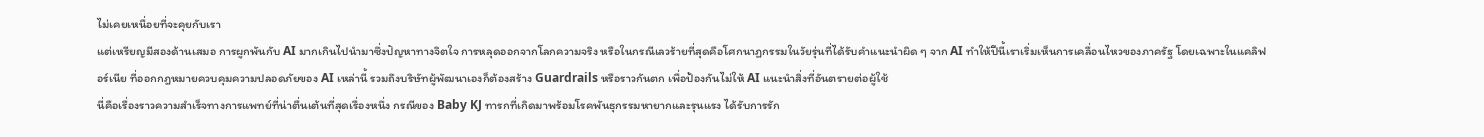ไม่เคยเหนื่อยที่จะคุยกับเรา
แต่เหรียญมีสองด้านเสมอ การผูกพันกับ AI มากเกินไปนำมาซึ่งปัญหาทางจิตใจ การหลุดออกจากโลกความจริง หรือในกรณีเลวร้ายที่สุดคือโศกนาฏกรรมในวัยรุ่นที่ได้รับคำแนะนำผิด ๆ จาก AI ทำให้ปีนี้เราเริ่มเห็นการเคลื่อนไหวของภาครัฐ โดยเฉพาะในแคลิฟอร์เนีย ที่ออกกฎหมายควบคุมความปลอดภัยของ AI เหล่านี้ รวมถึงบริษัทผู้พัฒนาเองก็ต้องสร้าง Guardrails หรือราวกันตก เพื่อป้องกันไม่ให้ AI แนะนำสิ่งที่อันตรายต่อผู้ใช้
นี่คือเรื่องราวความสำเร็จทางการแพทย์ที่น่าตื่นเต้นที่สุดเรื่องหนึ่ง กรณีของ Baby KJ ทารกที่เกิดมาพร้อมโรคพันธุกรรมหายากและรุนแรง ได้รับการรัก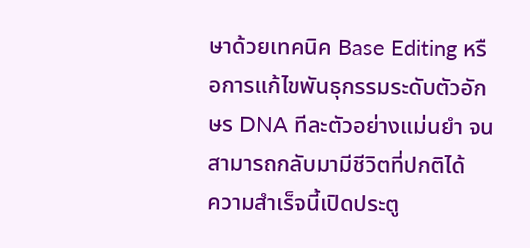ษาด้วยเทคนิค Base Editing หรือการแก้ไขพันธุกรรมระดับตัวอักษร DNA ทีละตัวอย่างแม่นยำ จนสามารถกลับมามีชีวิตที่ปกติได้
ความสำเร็จนี้เปิดประตู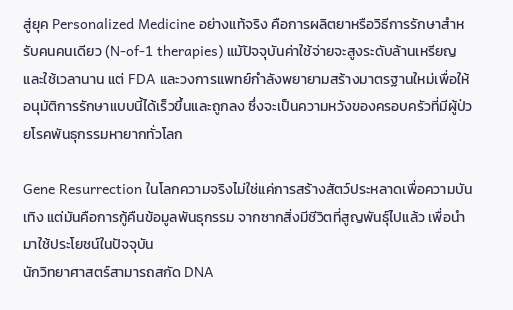สู่ยุค Personalized Medicine อย่างแท้จริง คือการผลิตยาหรือวิธีการรักษาสำหรับคนคนเดียว (N-of-1 therapies) แม้ปัจจุบันค่าใช้จ่ายจะสูงระดับล้านเหรียญและใช้เวลานาน แต่ FDA และวงการแพทย์กำลังพยายามสร้างมาตรฐานใหม่เพื่อให้อนุมัติการรักษาแบบนี้ได้เร็วขึ้นและถูกลง ซึ่งจะเป็นความหวังของครอบครัวที่มีผู้ป่วยโรคพันธุกรรมหายากทั่วโลก

Gene Resurrection ในโลกความจริงไม่ใช่แค่การสร้างสัตว์ประหลาดเพื่อความบันเทิง แต่มันคือการกู้คืนข้อมูลพันธุกรรม จากซากสิ่งมีชีวิตที่สูญพันธุ์ไปแล้ว เพื่อนำมาใช้ประโยชน์ในปัจจุบัน
นักวิทยาศาสตร์สามารถสกัด DNA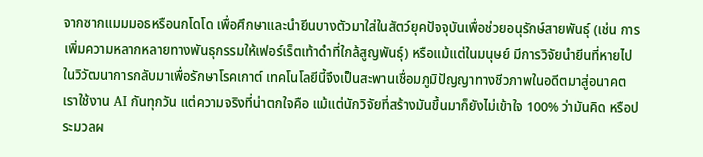จากซากแมมมอธหรือนกโดโด เพื่อศึกษาและนำยีนบางตัวมาใส่ในสัตว์ยุคปัจจุบันเพื่อช่วยอนุรักษ์สายพันธุ์ (เช่น การเพิ่มความหลากหลายทางพันธุกรรมให้เฟอร์เร็ตเท้าดำที่ใกล้สูญพันธุ์) หรือแม้แต่ในมนุษย์ มีการวิจัยนำยีนที่หายไปในวิวัฒนาการกลับมาเพื่อรักษาโรคเกาต์ เทคโนโลยีนี้จึงเป็นสะพานเชื่อมภูมิปัญญาทางชีวภาพในอดีตมาสู่อนาคต
เราใช้งาน AI กันทุกวัน แต่ความจริงที่น่าตกใจคือ แม้แต่นักวิจัยที่สร้างมันขึ้นมาก็ยังไม่เข้าใจ 100% ว่ามันคิด หรือประมวลผ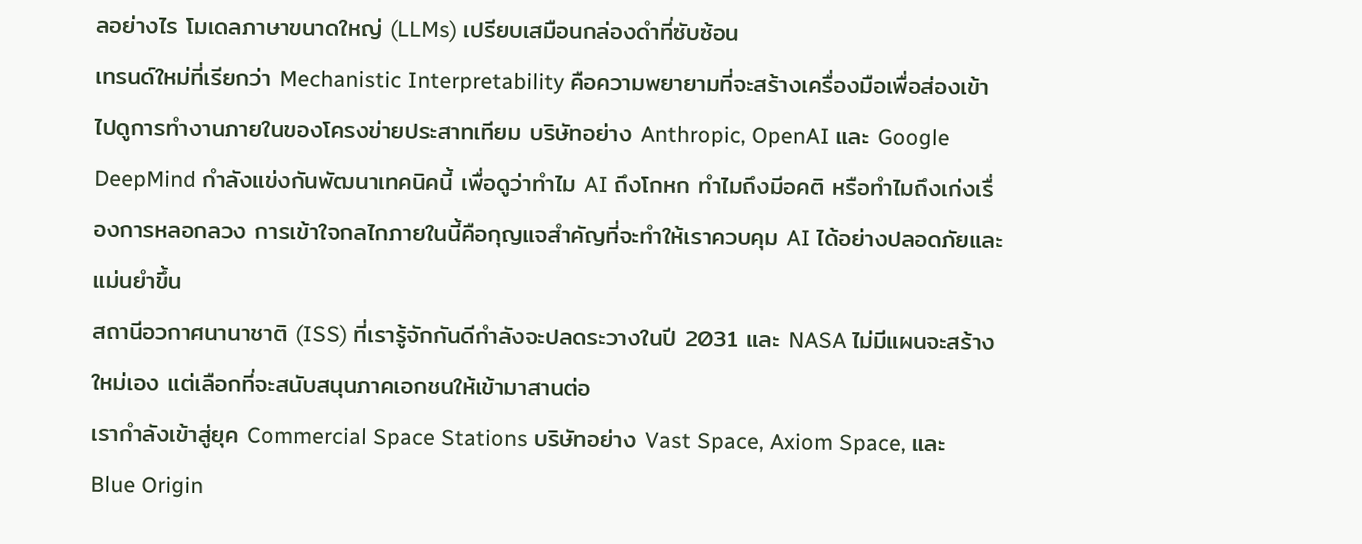ลอย่างไร โมเดลภาษาขนาดใหญ่ (LLMs) เปรียบเสมือนกล่องดำที่ซับซ้อน
เทรนด์ใหม่ที่เรียกว่า Mechanistic Interpretability คือความพยายามที่จะสร้างเครื่องมือเพื่อส่องเข้าไปดูการทำงานภายในของโครงข่ายประสาทเทียม บริษัทอย่าง Anthropic, OpenAI และ Google DeepMind กำลังแข่งกันพัฒนาเทคนิคนี้ เพื่อดูว่าทำไม AI ถึงโกหก ทำไมถึงมีอคติ หรือทำไมถึงเก่งเรื่องการหลอกลวง การเข้าใจกลไกภายในนี้คือกุญแจสำคัญที่จะทำให้เราควบคุม AI ได้อย่างปลอดภัยและแม่นยำขึ้น
สถานีอวกาศนานาชาติ (ISS) ที่เรารู้จักกันดีกำลังจะปลดระวางในปี 2031 และ NASA ไม่มีแผนจะสร้างใหม่เอง แต่เลือกที่จะสนับสนุนภาคเอกชนให้เข้ามาสานต่อ
เรากำลังเข้าสู่ยุค Commercial Space Stations บริษัทอย่าง Vast Space, Axiom Space, และ Blue Origin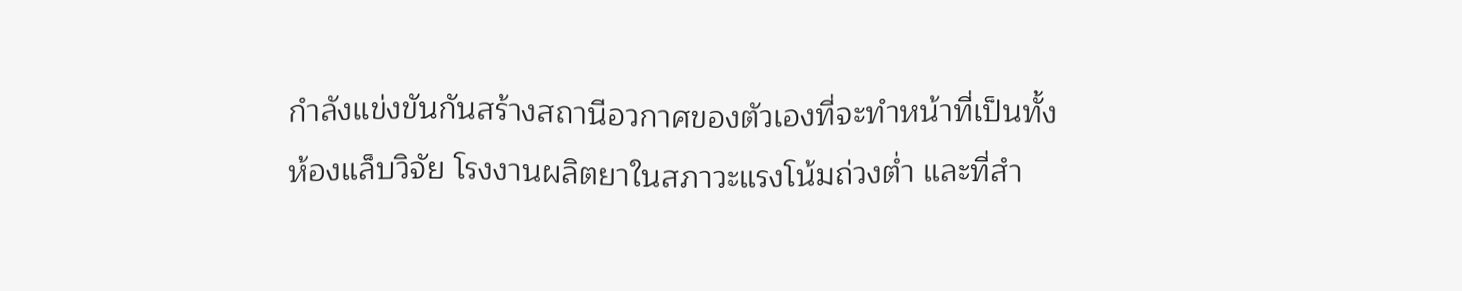กำลังแข่งขันกันสร้างสถานีอวกาศของตัวเองที่จะทำหน้าที่เป็นทั้งห้องแล็บวิจัย โรงงานผลิตยาในสภาวะแรงโน้มถ่วงต่ำ และที่สำ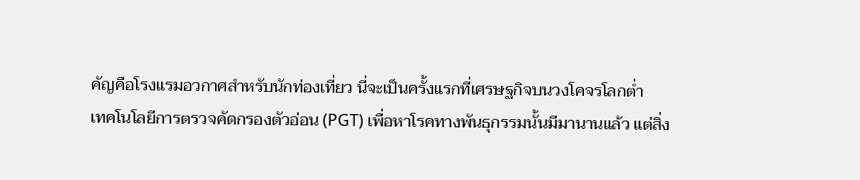คัญคือโรงแรมอวกาศสำหรับนักท่องเที่ยว นี่จะเป็นครั้งแรกที่เศรษฐกิจบนวงโคจรโลกต่ำ
เทคโนโลยีการตรวจคัดกรองตัวอ่อน (PGT) เพื่อหาโรคทางพันธุกรรมนั้นมีมานานแล้ว แต่สิ่ง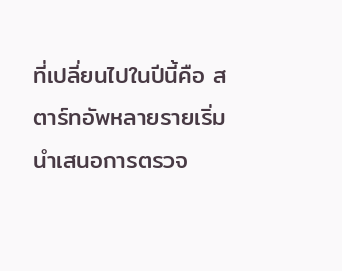ที่เปลี่ยนไปในปีนี้คือ สตาร์ทอัพหลายรายเริ่มนำเสนอการตรวจ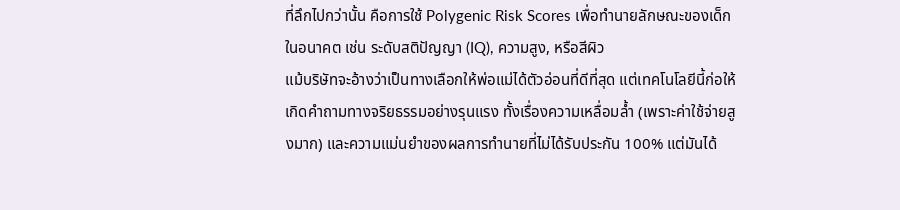ที่ลึกไปกว่านั้น คือการใช้ Polygenic Risk Scores เพื่อทำนายลักษณะของเด็กในอนาคต เช่น ระดับสติปัญญา (IQ), ความสูง, หรือสีผิว
แม้บริษัทจะอ้างว่าเป็นทางเลือกให้พ่อแม่ได้ตัวอ่อนที่ดีที่สุด แต่เทคโนโลยีนี้ก่อให้เกิดคำถามทางจริยธรรมอย่างรุนแรง ทั้งเรื่องความเหลื่อมล้ำ (เพราะค่าใช้จ่ายสูงมาก) และความแม่นยำของผลการทำนายที่ไม่ได้รับประกัน 100% แต่มันได้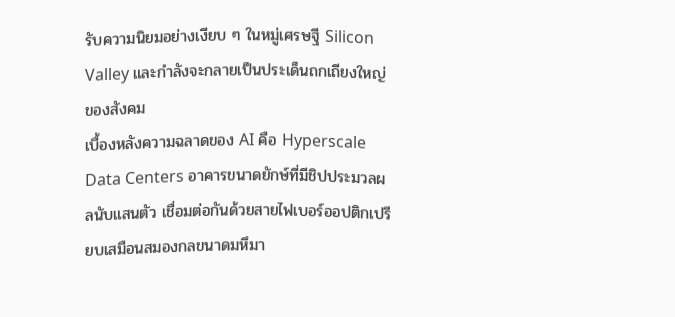รับความนิยมอย่างเงียบ ๆ ในหมู่เศรษฐี Silicon Valley และกำลังจะกลายเป็นประเด็นถกเถียงใหญ่ของสังคม
เบื้องหลังความฉลาดของ AI คือ Hyperscale Data Centers อาคารขนาดยักษ์ที่มีชิปประมวลผลนับแสนตัว เชื่อมต่อกันด้วยสายไฟเบอร์ออปติกเปรียบเสมือนสมองกลขนาดมหึมา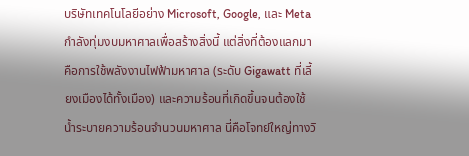บริษัทเทคโนโลยีอย่าง Microsoft, Google, และ Meta กำลังทุ่มงบมหาศาลเพื่อสร้างสิ่งนี้ แต่สิ่งที่ต้องแลกมาคือการใช้พลังงานไฟฟ้ามหาศาล (ระดับ Gigawatt ที่เลี้ยงเมืองได้ทั้งเมือง) และความร้อนที่เกิดขึ้นจนต้องใช้น้ำระบายความร้อนจำนวนมหาศาล นี่คือโจทย์ใหญ่ทางวิ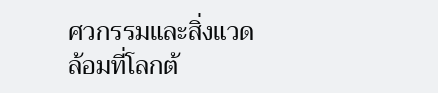ศวกรรมและสิ่งแวดล้อมที่โลกต้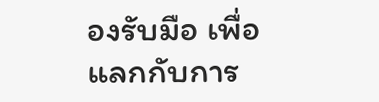องรับมือ เพื่อแลกกับการ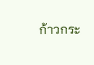ก้าวกระ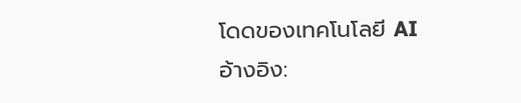โดดของเทคโนโลยี AI
อ้างอิง: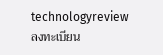technologyreview
ลงทะเบียน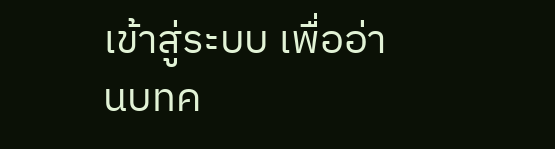เข้าสู่ระบบ เพื่ออ่านบทค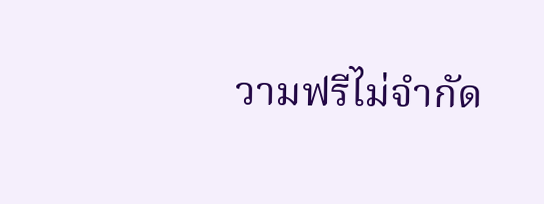วามฟรีไม่จำกัด